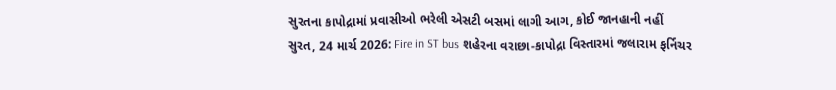સુરતના કાપોદ્રામાં પ્રવાસીઓ ભરેલી એસટી બસમાં લાગી આગ, કોઈ જાનહાની નહીં
સુરત, 24 માર્ચ 2026: Fire in ST bus શહેરના વરાછા-કાપોદ્રા વિસ્તારમાં જલારામ ફર્નિચર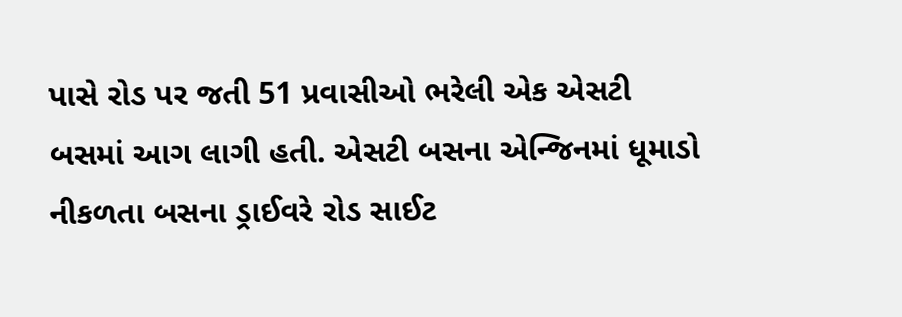પાસે રોડ પર જતી 51 પ્રવાસીઓ ભરેલી એક એસટી બસમાં આગ લાગી હતી. એસટી બસના એન્જિનમાં ધૂમાડો નીકળતા બસના ડ્રાઈવરે રોડ સાઈટ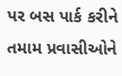પર બસ પાર્ક કરીને તમામ પ્રવાસીઓને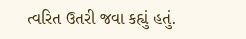ત્વરિત ઉતરી જવા કહ્યું હતું.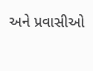અને પ્રવાસીઓ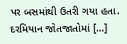પર બસમાંથી ઉતરી ગયા હતા. દરમિયાન જોતજાતોમાં […]